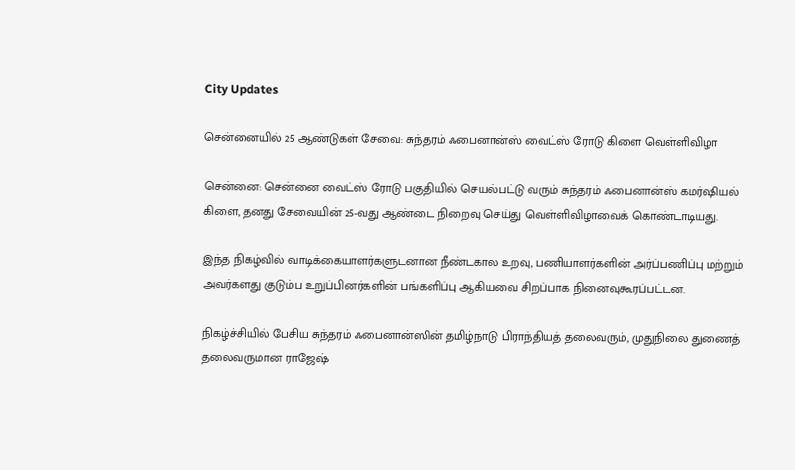City Updates

சென்னையில் 25 ஆண்டுகள் சேவை: சுந்தரம் ஃபைனான்ஸ் வைட்ஸ் ரோடு கிளை வெள்ளிவிழா

சென்னை: சென்னை வைட்ஸ் ரோடு பகுதியில் செயல்பட்டு வரும் சுந்தரம் ஃபைனான்ஸ் கமர்ஷியல் கிளை, தனது சேவையின் 25-வது ஆண்டை நிறைவு செய்து வெள்ளிவிழாவைக் கொண்டாடியது.

இந்த நிகழ்வில் வாடிக்கையாளர்களுடனான நீண்டகால உறவு, பணியாளர்களின் அர்ப்பணிப்பு மற்றும் அவர்களது குடும்ப உறுப்பினர்களின் பங்களிப்பு ஆகியவை சிறப்பாக நினைவுகூரப்பட்டன.

நிகழ்ச்சியில் பேசிய சுந்தரம் ஃபைனான்ஸின் தமிழ்நாடு பிராந்தியத் தலைவரும், முதுநிலை துணைத் தலைவருமான ராஜேஷ்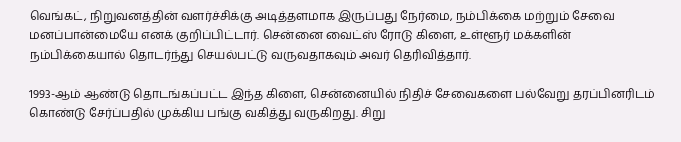வெங்கட், நிறுவனத்தின் வளர்ச்சிக்கு அடித்தளமாக இருப்பது நேர்மை, நம்பிக்கை மற்றும் சேவை மனப்பான்மையே எனக் குறிப்பிட்டார். சென்னை வைட்ஸ் ரோடு கிளை, உள்ளூர் மக்களின் நம்பிக்கையால் தொடர்ந்து செயல்பட்டு வருவதாகவும் அவர் தெரிவித்தார்.

1993-ஆம் ஆண்டு தொடங்கப்பட்ட இந்த கிளை, சென்னையில் நிதிச் சேவைகளை பல்வேறு தரப்பினரிடம் கொண்டு சேர்ப்பதில் முக்கிய பங்கு வகித்து வருகிறது. சிறு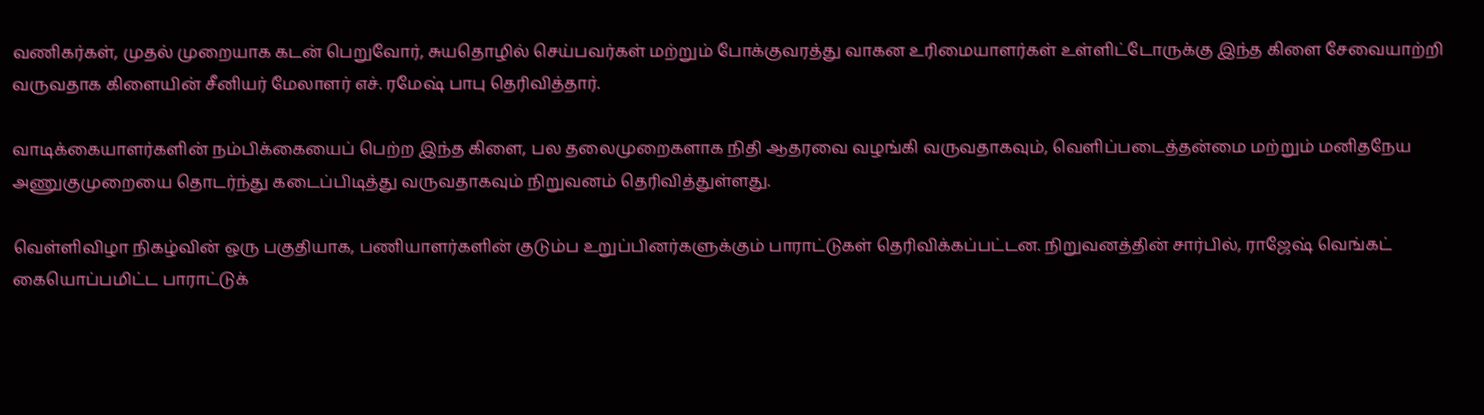வணிகர்கள், முதல் முறையாக கடன் பெறுவோர், சுயதொழில் செய்பவர்கள் மற்றும் போக்குவரத்து வாகன உரிமையாளர்கள் உள்ளிட்டோருக்கு இந்த கிளை சேவையாற்றி வருவதாக கிளையின் சீனியர் மேலாளர் எச். ரமேஷ் பாபு தெரிவித்தார்.

வாடிக்கையாளர்களின் நம்பிக்கையைப் பெற்ற இந்த கிளை, பல தலைமுறைகளாக நிதி ஆதரவை வழங்கி வருவதாகவும், வெளிப்படைத்தன்மை மற்றும் மனிதநேய அணுகுமுறையை தொடர்ந்து கடைப்பிடித்து வருவதாகவும் நிறுவனம் தெரிவித்துள்ளது.

வெள்ளிவிழா நிகழ்வின் ஒரு பகுதியாக, பணியாளர்களின் குடும்ப உறுப்பினர்களுக்கும் பாராட்டுகள் தெரிவிக்கப்பட்டன. நிறுவனத்தின் சார்பில், ராஜேஷ் வெங்கட் கையொப்பமிட்ட பாராட்டுக்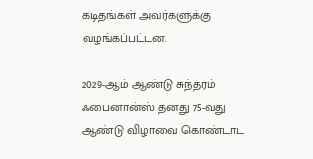கடிதங்கள் அவர்களுக்கு வழங்கப்பட்டன.

2029-ஆம் ஆண்டு சுந்தரம் ஃபைனான்ஸ் தனது 75-வது ஆண்டு விழாவை கொண்டாட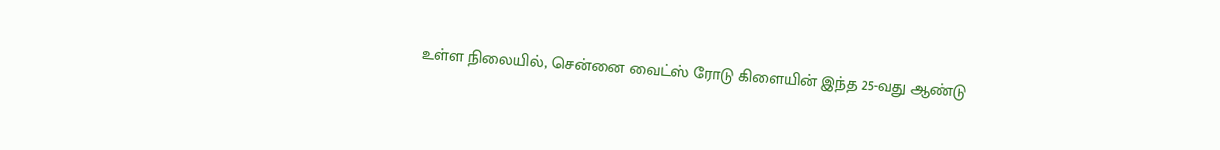உள்ள நிலையில், சென்னை வைட்ஸ் ரோடு கிளையின் இந்த 25-வது ஆண்டு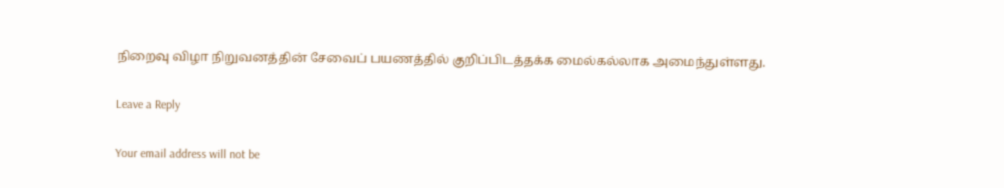நிறைவு விழா நிறுவனத்தின் சேவைப் பயணத்தில் குறிப்பிடத்தக்க மைல்கல்லாக அமைந்துள்ளது.

Leave a Reply

Your email address will not be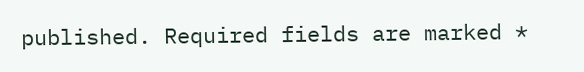published. Required fields are marked *